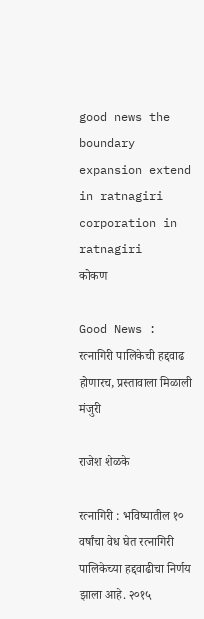good news the boundary expansion extend in ratnagiri corporation in ratnagiri
कोकण

Good News : रत्नागिरी पालिकेची हद्दवाढ होणारच, प्रस्तावाला मिळाली मंजुरी

राजेश शेळके

रत्नागिरी : भविष्यातील १० वर्षांचा वेध घेत रत्नागिरी पालिकेच्या हद्दवाढीचा निर्णय झाला आहे. २०१५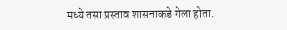मध्ये तसा प्रस्ताव शासनाकडे गेला होता.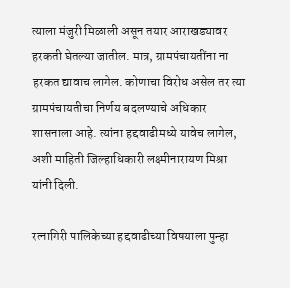त्याला मंजुरी मिळाली असून तयार आराखड्यावर हरकती घेतल्या जातील. मात्र, ग्रामपंचायतींना ना हरकत द्यावाच लागेल. कोणाचा विरोध असेल तर त्या ग्रामपंचायतीचा निर्णय बदलण्याचे अधिकार शासनाला आहे. त्यांना हद्दवाढीमध्ये यावेच लागेल, अशी माहिती जिल्हाधिकारी लक्ष्मीनारायण मिश्रा यांनी दिली.

रत्नागिरी पालिकेच्या हद्दवाढीच्या विषयाला पुन्हा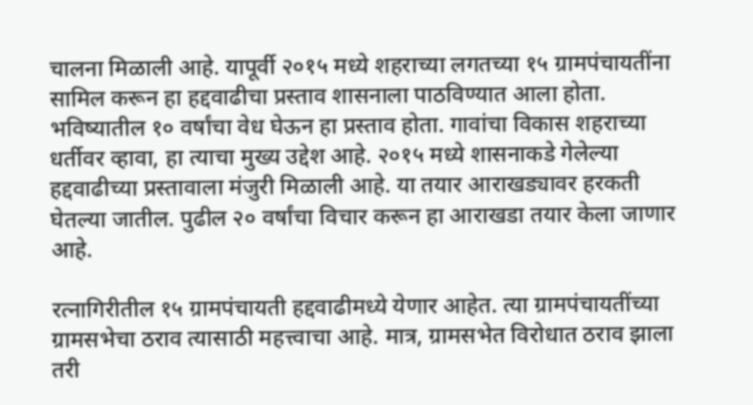चालना मिळाली आहे. यापूर्वी २०१५ मध्ये शहराच्या लगतच्या १५ ग्रामपंचायतींना सामिल करून हा हद्दवाढीचा प्रस्ताव शासनाला पाठविण्यात आला होता. भविष्यातील १० वर्षांचा वेध घेऊन हा प्रस्ताव होता. गावांचा विकास शहराच्या धर्तीवर व्हावा, हा त्याचा मुख्य उद्देश आहे. २०१५ मध्ये शासनाकडे गेलेल्या हद्दवाढीच्या प्रस्तावाला मंजुरी मिळाली आहे. या तयार आराखड्यावर हरकती घेतल्या जातील. पुढील २० वर्षांचा विचार करून हा आराखडा तयार केला जाणार आहे.

रत्नागिरीतील १५ ग्रामपंचायती हद्दवाढीमध्ये येणार आहेत. त्या ग्रामपंचायतींच्या ग्रामसभेचा ठराव त्यासाठी महत्त्वाचा आहे. मात्र, ग्रामसभेत विरोधात ठराव झाला तरी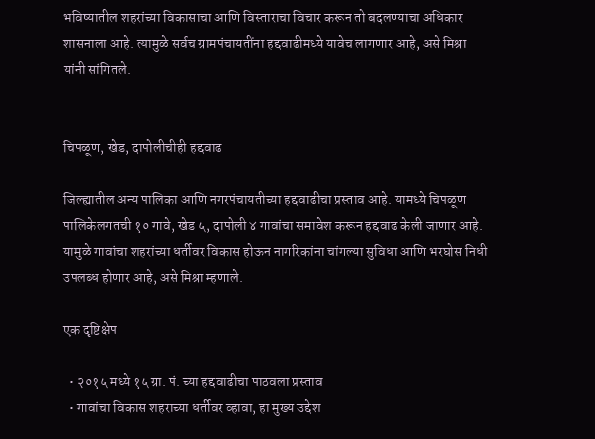भविष्यातील शहरांच्या विकासाचा आणि विस्ताराचा विचार करून तो बदलण्याचा अधिकार शासनाला आहे. त्यामुळे सर्वच ग्रामपंचायतींना हद्दवाढीमध्ये यावेच लागणार आहे, असे मिश्रा यांनी सांगितले.


चिपळूण, खेड, दापोलीचीही हद्दवाढ

जिल्ह्यातील अन्य पालिका आणि नगरपंचायतीच्या हद्दवाढीचा प्रस्ताव आहे. यामध्ये चिपळूण पालिकेलगतची १० गावे, खेड ५, दापोली ४ गावांचा समावेश करून हद्दवाढ केली जाणार आहे. यामुळे गावांचा शहरांच्या धर्तीवर विकास होऊन नागरिकांना चांगल्या सुविधा आणि भरघोस निधी उपलब्ध होणार आहे, असे मिश्रा म्हणाले.

एक दृष्टिक्षेप

  • २०१५ मध्ये १५ ग्रा. पं. च्या हद्दवाढीचा पाठवला प्रस्ताव
  • गावांचा विकास शहराच्या धर्तीवर व्हावा, हा मुख्य उद्देश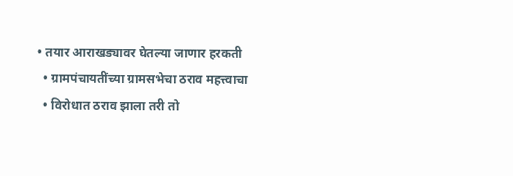• तयार आराखड्यावर घेतल्या जाणार हरकती
  • ग्रामपंचायतींच्या ग्रामसभेचा ठराव महत्त्वाचा
  • विरोधात ठराव झाला तरी तो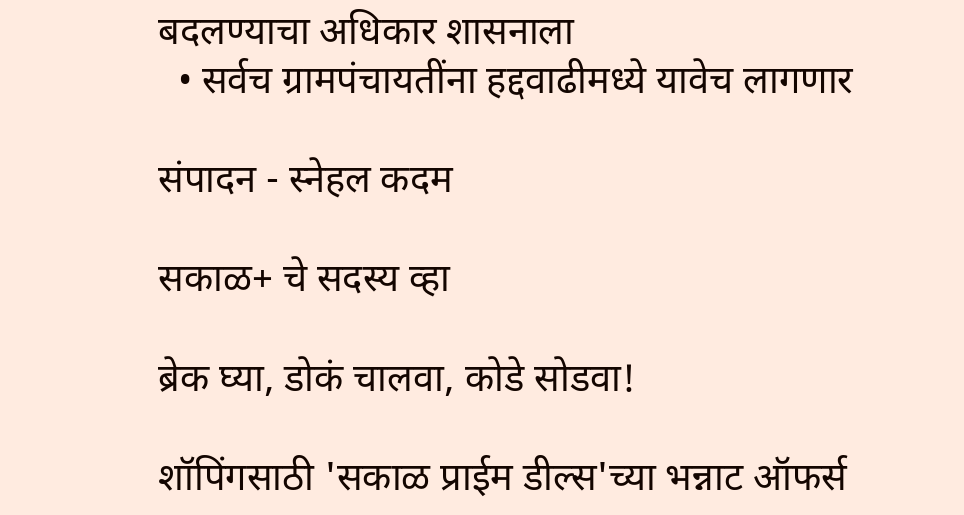बदलण्याचा अधिकार शासनाला
  • सर्वच ग्रामपंचायतींना हद्दवाढीमध्ये यावेच लागणार

संपादन - स्नेहल कदम

सकाळ+ चे सदस्य व्हा

ब्रेक घ्या, डोकं चालवा, कोडे सोडवा!

शॉपिंगसाठी 'सकाळ प्राईम डील्स'च्या भन्नाट ऑफर्स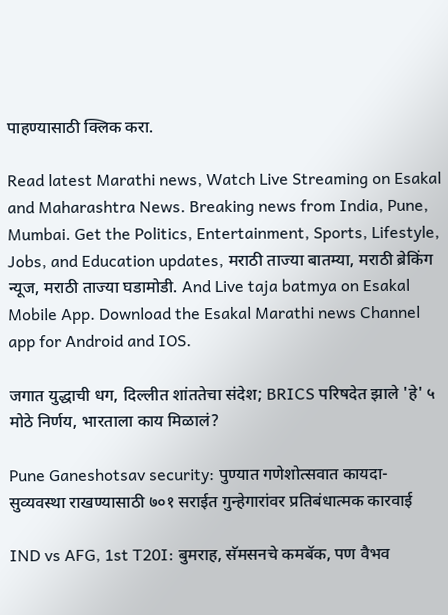पाहण्यासाठी क्लिक करा.

Read latest Marathi news, Watch Live Streaming on Esakal and Maharashtra News. Breaking news from India, Pune, Mumbai. Get the Politics, Entertainment, Sports, Lifestyle, Jobs, and Education updates, मराठी ताज्या बातम्या, मराठी ब्रेकिंग न्यूज, मराठी ताज्या घडामोडी. And Live taja batmya on Esakal Mobile App. Download the Esakal Marathi news Channel app for Android and IOS.

जगात युद्धाची धग, दिल्लीत शांततेचा संदेश; BRICS परिषदेत झाले 'हे' ५ मोठे निर्णय, भारताला काय मिळालं?

Pune Ganeshotsav security: पुण्यात गणेशोत्सवात कायदा-सुव्यवस्था राखण्यासाठी ७०१ सराईत गुन्हेगारांवर प्रतिबंधात्मक कारवाई

IND vs AFG, 1st T20I: बुमराह, सॅमसनचे कमबॅक, पण वैभव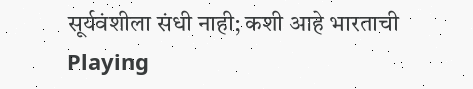सूर्यवंशीला संधी नाही; कशी आहे भारताची Playing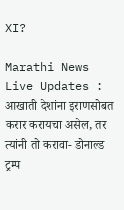XI?

Marathi News Live Updates : आखाती देशांना इराणसोबत करार करायचा असेल, तर त्यांनी तो करावा- डोनाल्ड ट्रम्प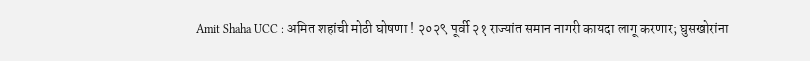Amit Shaha UCC : अमित शहांची मोठी घोषणा ! २०२९ पूर्वी २१ राज्यांत समान नागरी कायदा लागू करणार; घुसखोरांना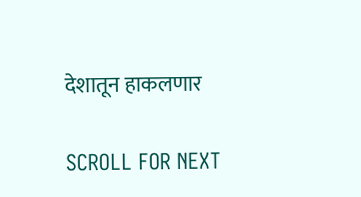देशातून हाकलणार

SCROLL FOR NEXT